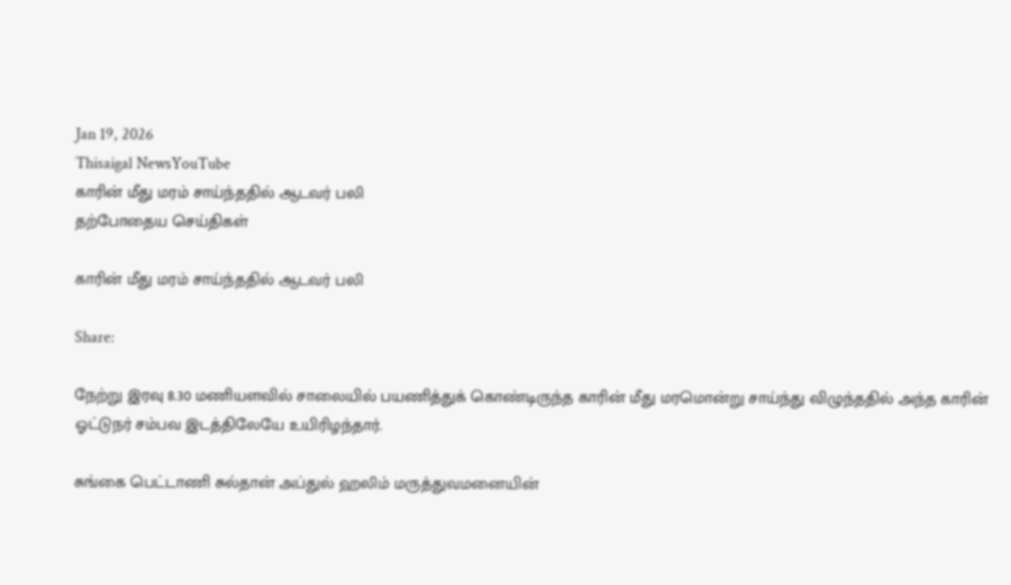Jan 19, 2026
Thisaigal NewsYouTube
காரின் மீது மரம் சாய்ந்ததில் ஆடவர் பலி
தற்போதைய செய்திகள்

காரின் மீது மரம் சாய்ந்ததில் ஆடவர் பலி

Share:

நேற்று இரவு 8.30 மணியளவில் சாலையில் பயணித்துக் கொண்டிருந்த காரின் மீது மரமொன்று சாய்ந்து விழுந்ததில் அந்த காரின் ஓட்டுநர் சம்பவ இடத்திலேயே உயிரிழந்தார்.

சுங்கை பெட்டாணி சுல்தான் அப்துல் ஹலிம் மருத்துவமனையின்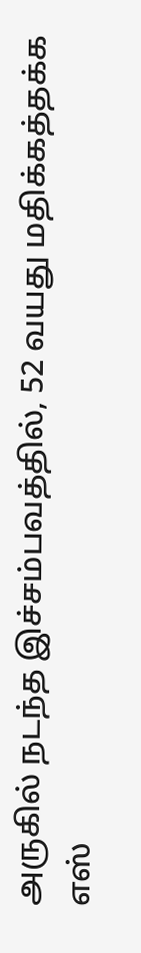அருகில் நடந்த இச்சம்பவத்தில், 52 வயது மதிக்கத்தக்க எஸ்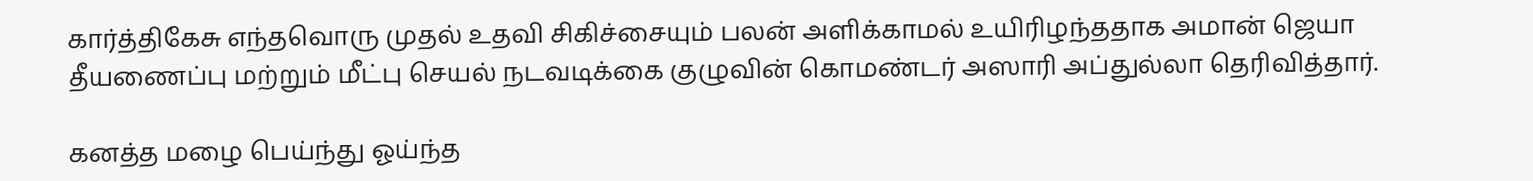கார்த்திகேசு எந்தவொரு முதல் உதவி சிகிச்சையும் பலன் அளிக்காமல் உயிரிழந்ததாக அமான் ஜெயா தீயணைப்பு மற்றும் மீட்பு செயல் நடவடிக்கை குழுவின் கொமண்டர் அஸாரி அப்துல்லா தெரிவித்தார்.

கனத்த மழை பெய்ந்து ஓய்ந்த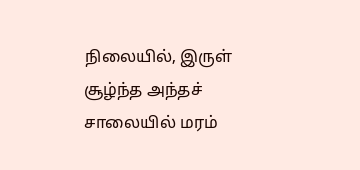நிலையில், இருள் சூழ்ந்த அந்தச் சாலையில் மரம்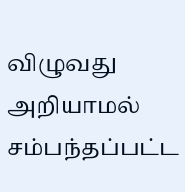விழுவது அறியாமல் சம்பந்தப்பட்ட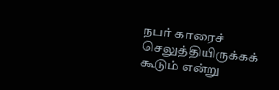நபர் காரைச் செலுத்தியிருக்கக் கூடும் என்று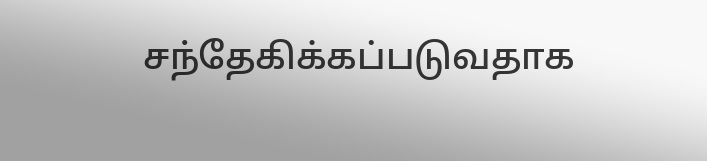சந்தேகிக்கப்படுவதாக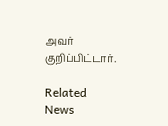அவர் குறிப்பிட்டார்.

Related News